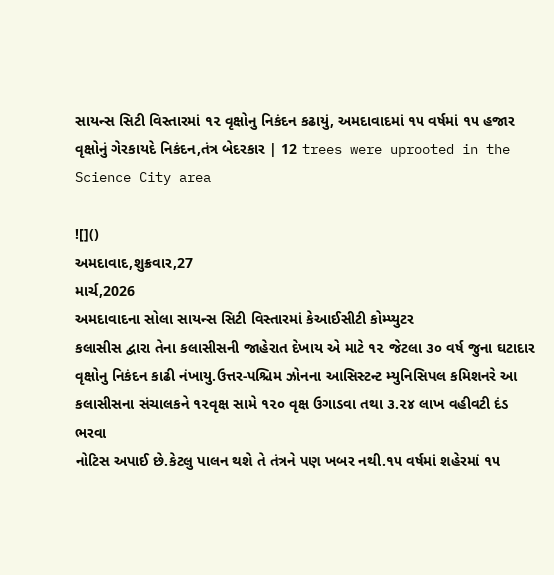સાયન્સ સિટી વિસ્તારમાં ૧૨ વૃક્ષોનુ નિકંદન કઢાયું, અમદાવાદમાં ૧૫ વર્ષમાં ૧૫ હજાર વૃક્ષોનું ગેરકાયદે નિકંદન,તંત્ર બેદરકાર | 12 trees were uprooted in the Science City area

![]()
અમદાવાદ,શુક્રવાર,27
માર્ચ,2026
અમદાવાદના સોલા સાયન્સ સિટી વિસ્તારમાં કેઆઈસીટી કોમ્પ્યુટર
કલાસીસ દ્વારા તેના કલાસીસની જાહેરાત દેખાય એ માટે ૧૨ જેટલા ૩૦ વર્ષ જુના ઘટાદાર
વૃક્ષોનુ નિકંદન કાઢી નંખાયુ.ઉત્તર-પશ્ચિમ ઝોનના આસિસ્ટન્ટ મ્યુનિસિપલ કમિશનરે આ
કલાસીસના સંચાલકને ૧૨વૃક્ષ સામે ૧૨૦ વૃક્ષ ઉગાડવા તથા ૩.૨૪ લાખ વહીવટી દંડ ભરવા
નોટિસ અપાઈ છે.કેટલુ પાલન થશે તે તંત્રને પણ ખબર નથી.૧૫ વર્ષમાં શહેરમાં ૧૫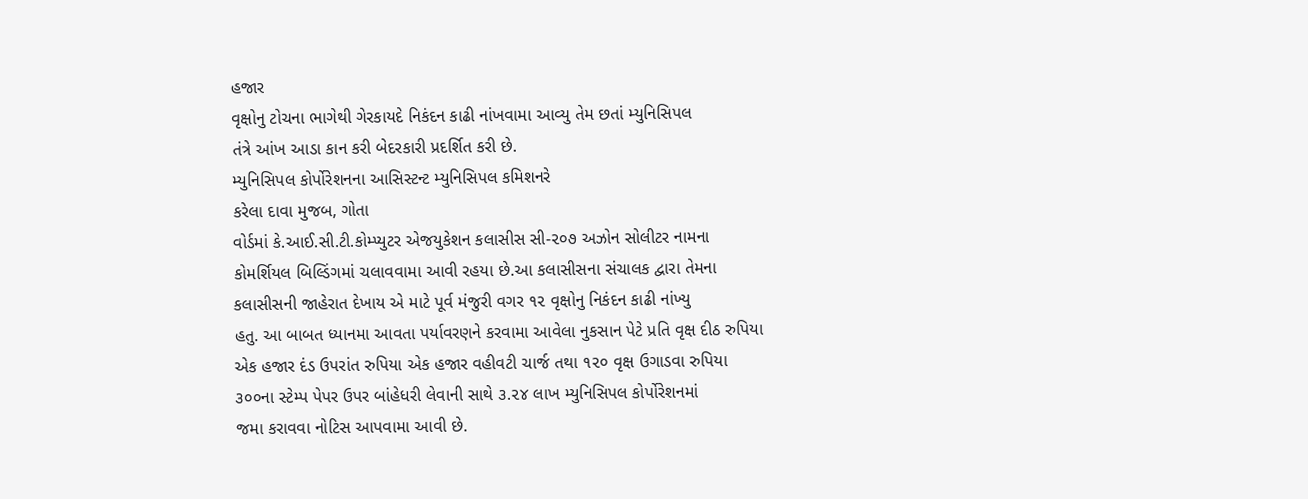હજાર
વૃક્ષોનુ ટોચના ભાગેથી ગેરકાયદે નિકંદન કાઢી નાંખવામા આવ્યુ તેમ છતાં મ્યુનિસિપલ
તંત્રે આંખ આડા કાન કરી બેદરકારી પ્રદર્શિત કરી છે.
મ્યુનિસિપલ કોર્પોરેશનના આસિસ્ટન્ટ મ્યુનિસિપલ કમિશનરે
કરેલા દાવા મુજબ, ગોતા
વોર્ડમાં કે.આઈ.સી.ટી.કોમ્પ્યુટર એજયુકેશન કલાસીસ સી-૨૦૭ અઝોન સોલીટર નામના
કોમર્શિયલ બિલ્ડિંગમાં ચલાવવામા આવી રહયા છે.આ કલાસીસના સંચાલક દ્વારા તેમના
કલાસીસની જાહેરાત દેખાય એ માટે પૂર્વ મંજુરી વગર ૧૨ વૃક્ષોનુ નિકંદન કાઢી નાંખ્યુ
હતુ. આ બાબત ધ્યાનમા આવતા પર્યાવરણને કરવામા આવેલા નુકસાન પેટે પ્રતિ વૃક્ષ દીઠ રુપિયા
એક હજાર દંડ ઉપરાંત રુપિયા એક હજાર વહીવટી ચાર્જ તથા ૧૨૦ વૃક્ષ ઉગાડવા રુપિયા
૩૦૦ના સ્ટેમ્પ પેપર ઉપર બાંહેધરી લેવાની સાથે ૩.૨૪ લાખ મ્યુનિસિપલ કોર્પોરેશનમાં
જમા કરાવવા નોટિસ આપવામા આવી છે.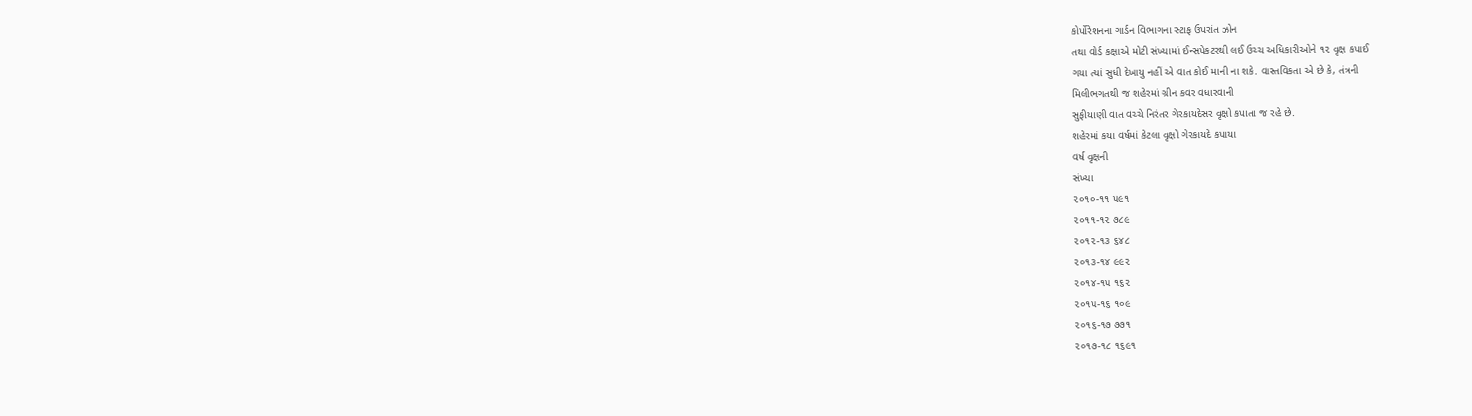કોર્પોરેશનના ગાર્ડન વિભાગના સ્ટાફ ઉપરાંત ઝોન
તથા વોર્ડ કક્ષાએ મોટી સંખ્યામાં ઈન્સપેકટરથી લઈ ઉચ્ચ અધિકારીઓને ૧૨ વૃક્ષ કપાઈ
ગયા ત્યાં સુધી દેખાયુ નહીં એ વાત કોઈ માની ના શકે. વાસ્તવિકતા એ છે કે, તંત્રની
મિલીભગતથી જ શહેરમાં ગ્રીન કવર વધારવાની
સુફીયાણી વાત વચ્ચે નિરંતર ગેરકાયદેસર વૃક્ષો કપાતા જ રહે છે.
શહેરમાં કયા વર્ષમાં કેટલા વૃક્ષો ગેરકાયદે કપાયા
વર્ષ વૃક્ષની
સંખ્યા
૨૦૧૦-૧૧ ૫૯૧
૨૦૧૧-૧૨ ૭૮૯
૨૦૧૨-૧૩ ૬૪૮
૨૦૧૩-૧૪ ૯૯૨
૨૦૧૪-૧૫ ૧૬૨
૨૦૧૫-૧૬ ૧૦૯
૨૦૧૬-૧૭ ૭૭૧
૨૦૧૭-૧૮ ૧૬૯૧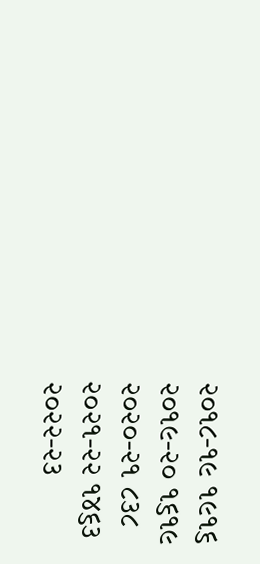૨૦૧૮-૧૯ ૧૯૧૬
૨૦૧૯-૨૦ ૧૬૧૯
૨૦૨૦-૨૧ ૮૩૮
૨૦૨૧-૨૨ ૧૪૬૩
૨૦૨૨-૨૩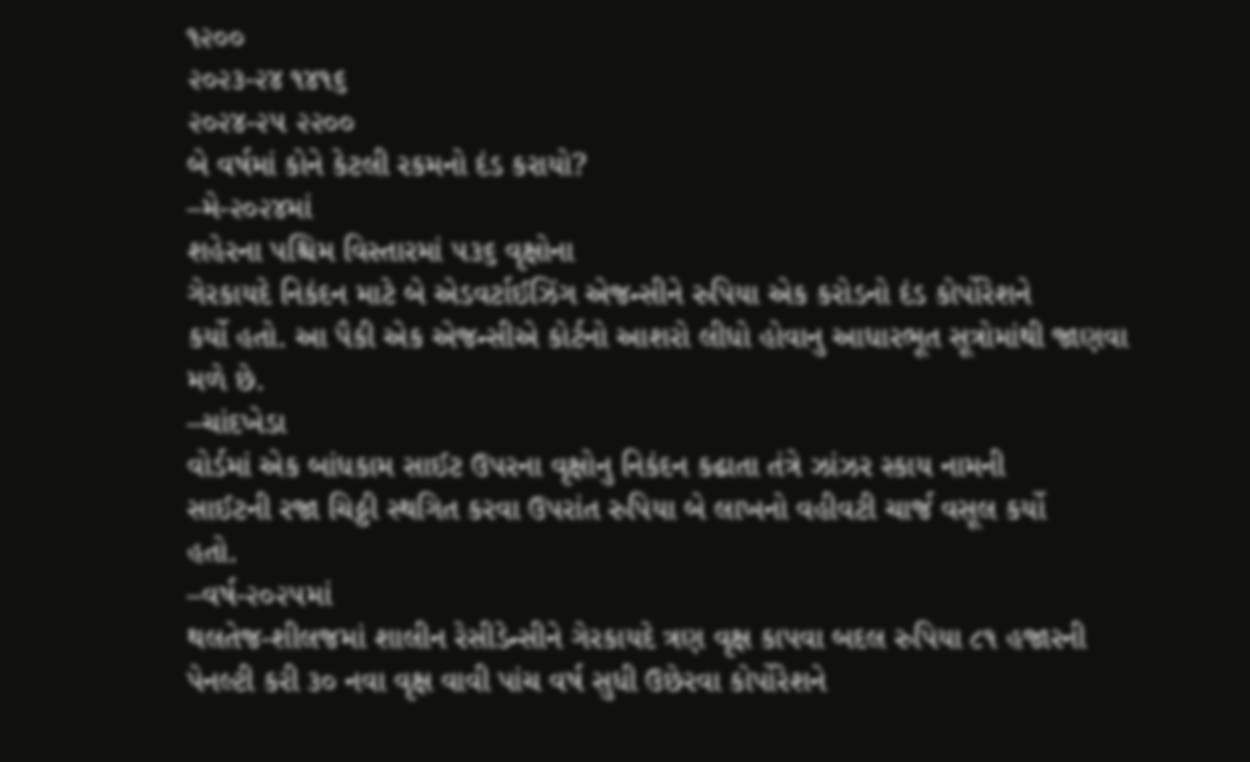૧૨૦૦
૨૦૨૩-૨૪ ૧૪૧૬
૨૦૨૪-૨૫ ૨૨૦૦
બે વર્ષમાં કોને કેટલી રકમનો દંડ કરાયો?
–મે-૨૦૨૪માં
શહેરના પશ્ચિમ વિસ્તારમાં ૫૩૬ વૃક્ષોના
ગેરકાયદે નિકંદન માટે બે એડવર્ટાઈઝિંગ એજન્સીને રુપિયા એક કરોડનો દંડ કોર્પોરેશને
કર્યો હતો. આ પૈકી એક એજન્સીએ કોર્ટનો આશરો લીધો હોવાનુ આધારભૂત સૂત્રોમાંથી જાણવા
મળે છે.
–ચાંદખેડા
વોર્ડમાં એક બાંધકામ સાઈટ ઉપરના વૃક્ષોનુ નિકંદન કઢાતા તંત્રે ઝાંઝર સ્કાય નામની
સાઈટની રજા ચિઠ્ઠી સ્થગિત કરવા ઉપરાંત રુપિયા બે લાખનો વહીવટી ચાર્જ વસૂલ કર્યો
હતો.
–વર્ષ-૨૦૨૫માં
થલતેજ-શીલજમાં શાલીન રેસીડેન્સીને ગેરકાયદે ત્રણ વૃક્ષ કાપવા બદલ રુપિયા ૮૧ હજારની
પેનલ્ટી કરી ૩૦ નવા વૃક્ષ વાવી પાંચ વર્ષ સુધી ઉછેરવા કોર્પોરેશને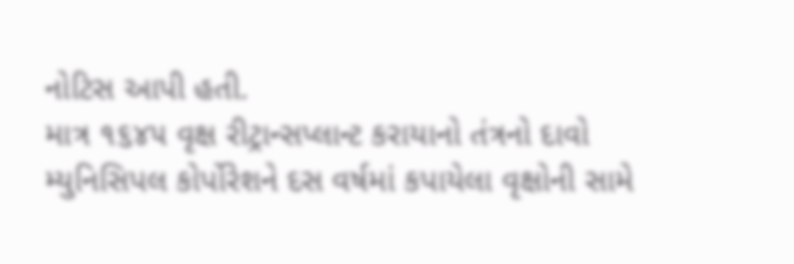નોટિસ આપી હતી.
માત્ર ૧૬૪૫ વૃક્ષ રીટ્રાન્સપ્લાન્ટ કરાયાનો તંત્રનો દાવો
મ્યુનિસિપલ કોર્પોરેશને દસ વર્ષમાં કપાયેલા વૃક્ષોની સામે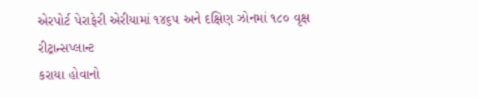એરપોર્ટ પેરાફેરી એરીયામાં ૧૪૬૫ અને દક્ષિણ ઝોનમાં ૧૮૦ વૃક્ષ રીટ્રાન્સપ્લાન્ટ
કરાયા હોવાનો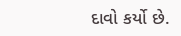દાવો કર્યો છે.